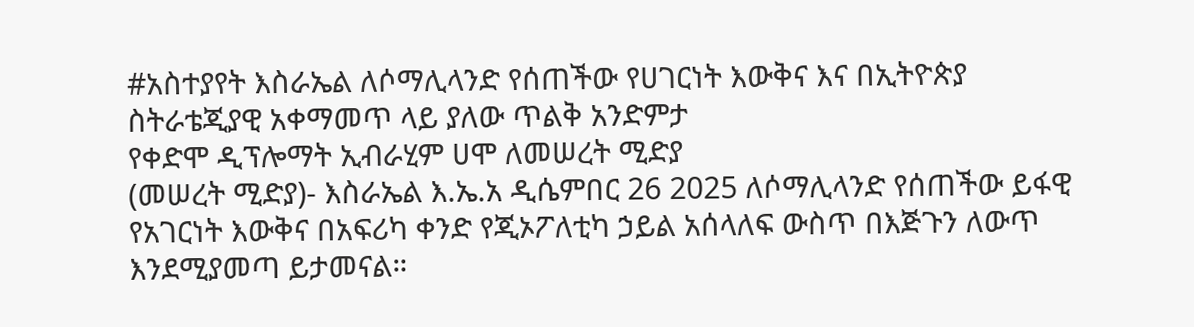#አስተያየት እስራኤል ለሶማሊላንድ የሰጠችው የሀገርነት እውቅና እና በኢትዮጵያ ስትራቴጂያዊ አቀማመጥ ላይ ያለው ጥልቅ አንድምታ
የቀድሞ ዲፕሎማት ኢብራሂም ሀሞ ለመሠረት ሚድያ
(መሠረት ሚድያ)- እስራኤል እ.ኤ.አ ዲሴምበር 26 2025 ለሶማሊላንድ የሰጠችው ይፋዊ የአገርነት እውቅና በአፍሪካ ቀንድ የጂኦፖለቲካ ኃይል አሰላለፍ ውስጥ በእጅጉን ለውጥ እንደሚያመጣ ይታመናል።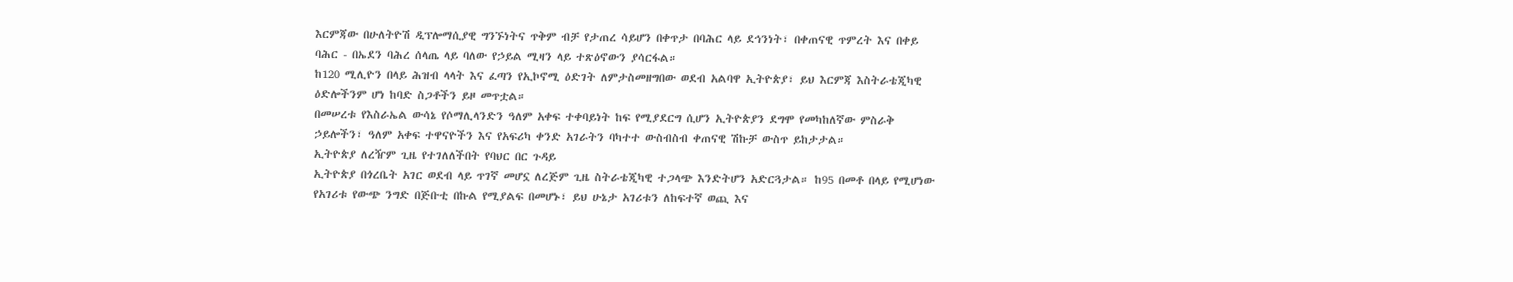እርምጃው በሁለትዮሽ ዲፕሎማሲያዊ ግንኙነትና ጥቅም ብቻ የታጠረ ሳይሆን በቀጥታ በባሕር ላይ ደኅንነት፣ በቀጠናዊ ጥምረት እና በቀይ ባሕር - በኤደን ባሕረ ሰላጤ ላይ ባለው የኃይል ሚዛን ላይ ተጽዕኖውን ያሳርፋል።
ከ120 ሚሊዮን በላይ ሕዝብ ላላት እና ፈጣን የኢኮኖሚ ዕድገት ለምታስመዘግበው ወደብ አልባዋ ኢትዮጵያ፣ ይህ እርምጃ እስትራቴጂካዊ ዕድሎችንም ሆነ ከባድ ስጋቶችን ይዞ መጥቷል።
በመሠረቱ የእስራኤል ውሳኔ የሶማሊላንድን ዓለም አቀፍ ተቀባይነት ከፍ የሚያደርግ ሲሆን ኢትዮጵያን ደግሞ የመካከለኛው ምስራቅ ኃይሎችን፣ ዓለም አቀፍ ተዋናዮችን እና የአፍሪካ ቀንድ አገራትን ባካተተ ውስብስብ ቀጠናዊ ሽኩቻ ውስጥ ይከታታል።
ኢትዮጵያ ለረዥም ጊዜ የተገለለችበት የባህር በር ጉዳይ
ኢትዮጵያ በጎረቤት አገር ወደብ ላይ ጥገኛ መሆኗ ለረጅም ጊዜ ስትራቴጂካዊ ተጋላጭ እንድትሆን አድርጓታል። ከ95 በመቶ በላይ የሚሆነው የአገሪቱ የውጭ ንግድ በጅቡቲ በኩል የሚያልፍ በመሆኑ፣ ይህ ሁኔታ አገሪቱን ለከፍተኛ ወጪ እና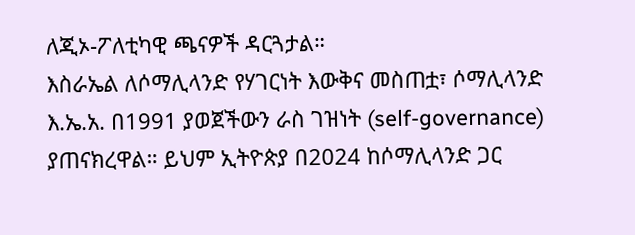ለጂኦ-ፖለቲካዊ ጫናዎች ዳርጓታል።
እስራኤል ለሶማሊላንድ የሃገርነት እውቅና መስጠቷ፣ ሶማሊላንድ እ.ኤ.አ. በ1991 ያወጀችውን ራስ ገዝነት (self-governance) ያጠናክረዋል። ይህም ኢትዮጵያ በ2024 ከሶማሊላንድ ጋር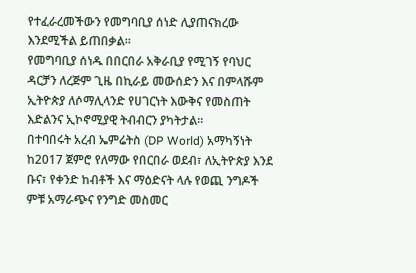የተፈራረመችውን የመግባቢያ ሰነድ ሊያጠናክረው እንደሚችል ይጠበቃል።
የመግባቢያ ሰነዱ በበርበራ አቅራቢያ የሚገኝ የባህር ዳርቻን ለረጅም ጊዜ በኪራይ መውሰድን እና በምላሹም ኢትዮጵያ ለሶማሊላንድ የሀገርነት እውቅና የመስጠት እድልንና ኢኮኖሚያዊ ትብብርን ያካትታል።
በተባበሩት አረብ ኤምሬትስ (DP World) አማካኝነት ከ2017 ጀምሮ የለማው የበርበራ ወደብ፣ ለኢትዮጵያ እንደ ቡና፣ የቀንድ ከብቶች እና ማዕድናት ላሉ የወጪ ንግዶች ምቹ አማራጭና የንግድ መስመር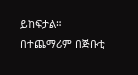ይከፍታል። በተጨማሪም በጅቡቲ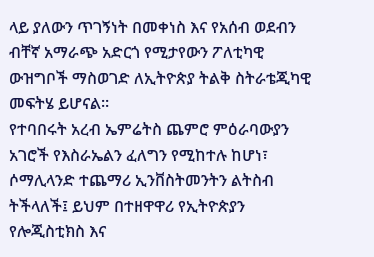ላይ ያለውን ጥገኝነት በመቀነስ እና የአሰብ ወደብን ብቸኛ አማራጭ አድርጎ የሚታየውን ፖለቲካዊ ውዝግቦች ማስወገድ ለኢትዮጵያ ትልቅ ስትራቴጂካዊ መፍትሄ ይሆናል።
የተባበሩት አረብ ኤምሬትስ ጨምሮ ምዕራባውያን አገሮች የእስራኤልን ፈለግን የሚከተሉ ከሆነ፣ ሶማሊላንድ ተጨማሪ ኢንቨስትመንትን ልትስብ ትችላለች፤ ይህም በተዘዋዋሪ የኢትዮጵያን የሎጂስቲክስ እና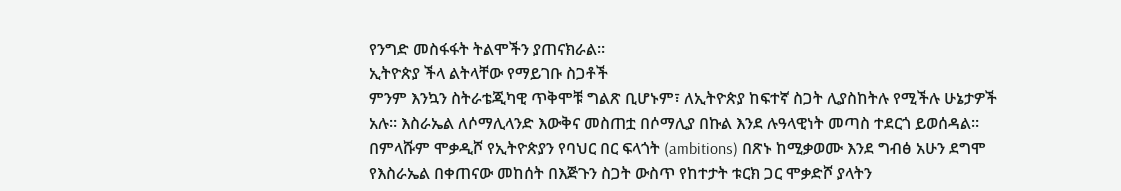የንግድ መስፋፋት ትልሞችን ያጠናክራል።
ኢትዮጵያ ችላ ልትላቸው የማይገቡ ስጋቶች
ምንም እንኳን ስትራቴጂካዊ ጥቅሞቹ ግልጽ ቢሆኑም፣ ለኢትዮጵያ ከፍተኛ ስጋት ሊያስከትሉ የሚችሉ ሁኔታዎች አሉ። እስራኤል ለሶማሊላንድ እውቅና መስጠቷ በሶማሊያ በኩል እንደ ሉዓላዊነት መጣስ ተደርጎ ይወሰዳል።
በምላሹም ሞቃዲሾ የኢትዮጵያን የባህር በር ፍላጎት (ambitions) በጽኑ ከሚቃወሙ እንደ ግብፅ አሁን ደግሞ የእስራኤል በቀጠናው መከሰት በእጅጉን ስጋት ውስጥ የከተታት ቱርክ ጋር ሞቃድሾ ያላትን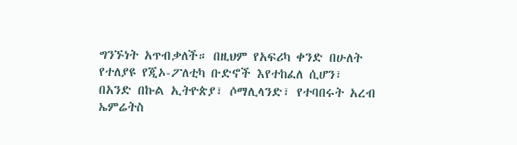ግንኙነት አጥብቃለች። በዚህም የአፍሪካ ቀንድ በሁለት የተለያዩ የጂኦ-ፖለቲካ ቡድኖች እየተከፈለ ሲሆን፣ በአንድ በኩል ኢትዮጵያ፣ ሶማሊላንድ፣ የተባበሩት አረብ ኤምሬትስ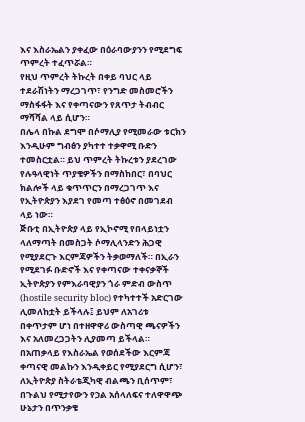እና እስራኤልን ያቀፈው በዕራባውያንን የሚደግፍ ጥምረት ተፈጥሯል።
የዚህ ጥምረት ትኩረት በቀይ ባህር ላይ ተደራሽነትን ማረጋገጥ፣ የንግድ መስመሮችን ማስፋፋት እና የቀጣናውን የጸጥታ ትብብር ማሻሻል ላይ ሲሆን።
በሌላ በኩል ደግሞ በሶማሊያ የሚመራው ቱርክን እንዲሁም ግብፅን ያካተተ ተቃዋሚ ቡድን ተመስርቷል። ይህ ጥምረት ትኩረቱን ያደረገው የሉዓላዊነት ጥያቄዎችን በማስከበር፣ በባህር ክልሎች ላይ ቁጥጥርን በማረጋገጥ እና የኢትዮጵያን እያደገ የመጣ ተፅዕኖ በመገደብ ላይ ነው።
ጅቡቲ በኢትዮጵያ ላይ የኢኮኖሚ የበላይነቷን ላለማጣት በመስጋት ሶማሊላንድን ሕጋዊ የሚያደርጉ እርምጃዎችን ትቃወማለች። በኢራን የሚደገፉ ቡድኖች እና የቀጣናው ተቀናቃኞች ኢትዮጵያን የምእራባዊያን ጎራ ምድብ ውስጥ (hostile security bloc) የተካተተች አድርገው ሊመለከቷት ይችላሉ፤ ይህም ለአገሪቱ በቀጥታም ሆነ በተዘዋዋሪ ውስጣዊ ጫናዎችን እና አለመረጋጋትን ሊያመጣ ይችላል።
በአጠቃላይ የእስራኤል የወሰደችው እርምጃ ቀጣናዊ መልኩን እንዲቀይር የሚያደርግ ሲሆን፣ ለኢትዮጵያ ስትራቴጂካዊ ብልጫን ቢሰጥም፣ በጉልህ የሚታየውን የኃል አሰላለፍና ተለዋዋጭ ሁኔታን በጥንቃቄ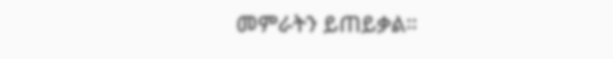መምራትን ይጠይቃል።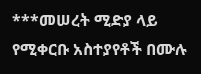***መሠረት ሚድያ ላይ የሚቀርቡ አስተያየቶች በሙሉ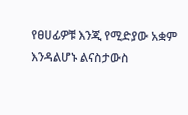የፀሀፊዎቹ እንጂ የሚድያው አቋም እንዳልሆኑ ልናስታውስ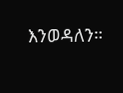እንወዳለን።